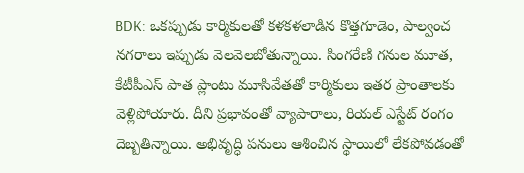BDK: ఒకప్పుడు కార్మికులతో కళకళలాడిన కొత్తగూడెం, పాల్వంచ నగరాలు ఇప్పుడు వెలవెలబోతున్నాయి. సింగరేణి గనుల మూత, కేటీపీఎస్ పాత ప్లాంటు మూసివేతతో కార్మికులు ఇతర ప్రాంతాలకు వెళ్లిపోయారు. దీని ప్రభావంతో వ్యాపారాలు, రియల్ ఎస్టేట్ రంగం దెబ్బతిన్నాయి. అభివృద్ధి పనులు ఆశించిన స్థాయిలో లేకపోవడంతో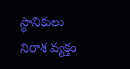స్థానికులు నిరాశ వ్యక్తం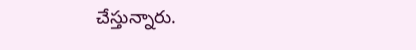చేస్తున్నారు.